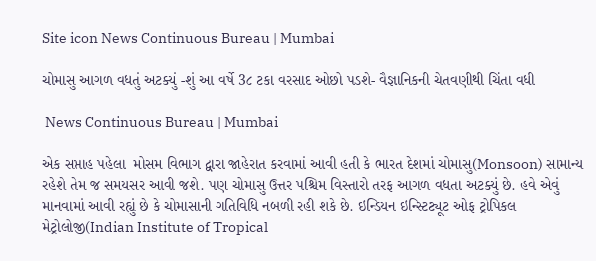Site icon News Continuous Bureau | Mumbai

ચોમાસુ આગળ વધતું અટક્યું -શું આ વર્ષે 3૮ ટકા વરસાદ ઓછો પડશે- વૈજ્ઞાનિકની ચેતવણીથી ચિંતા વધી

 News Continuous Bureau | Mumbai

એક સપ્તાહ પહેલા  મોસમ વિભાગ દ્વારા જાહેરાત કરવામાં આવી હતી કે ભારત દેશમાં ચોમાસુ(Monsoon) સામાન્ય રહેશે તેમ જ સમયસર આવી જશે. પણ ચોમાસુ ઉત્તર પશ્ચિમ વિસ્તારો તરફ આગળ વધતા અટક્યું છે. હવે એવું માનવામાં આવી રહ્યું છે કે ચોમાસાની ગતિવિધિ નબળી રહી શકે છે. ઇન્ડિયન ઇન્સ્ટિટ્યૂટ ઓફ ટ્રોપિકલ મેટ્રોલોજી(Indian Institute of Tropical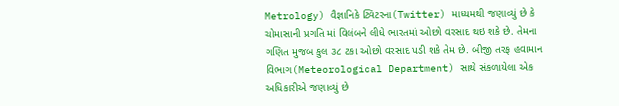Metrology) વૈજ્ઞાનિકે ટ્વિટરના(Twitter) માધ્યમથી જણાવ્યું છે કે ચોમાસાની પ્રગતિ માં વિલંબને લીધે ભારતમાં ઓછો વરસાદ થઇ શકે છે. તેમના ગણિત મુજબ કુલ ૩૮ ટકા ઓછો વરસાદ પડી શકે તેમ છે. બીજી તરફ હવામાન વિભાગ(Meteorological Department) સાથે સંકળાયેલા એક અધિકારીએ જણાવ્યું છે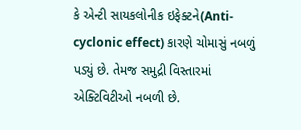કે એન્ટી સાયકલોનીક ઇફેક્ટને(Anti-cyclonic effect) કારણે ચોમાસું નબળું પડ્યું છે. તેમજ સમુદ્રી વિસ્તારમાં એક્ટિવિટીઓ નબળી છે.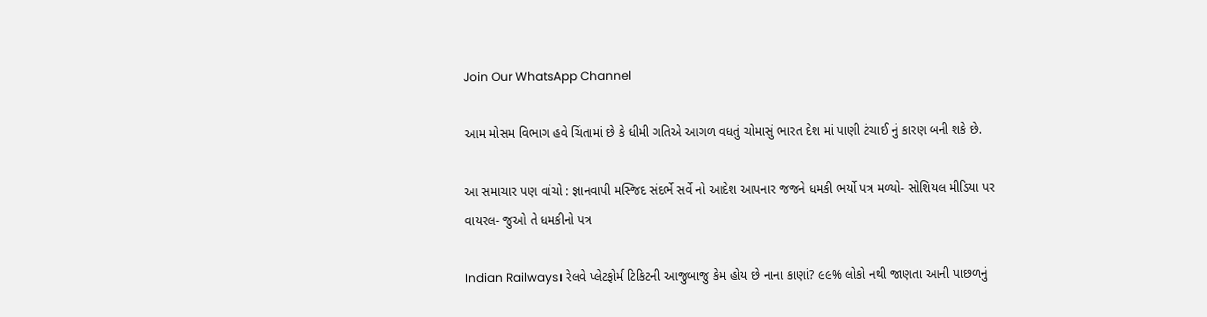Join Our WhatsApp Channel

આમ મોસમ વિભાગ હવે ચિંતામાં છે કે ધીમી ગતિએ આગળ વધતું ચોમાસું ભારત દેશ માં પાણી ટંચાઈ નું કારણ બની શકે છે.

આ સમાચાર પણ વાંચો : જ્ઞાનવાપી મસ્જિદ સંદર્ભે સર્વે નો આદેશ આપનાર જજને ધમકી ભર્યો પત્ર મળ્યો- સોશિયલ મીડિયા પર વાયરલ- જુઓ તે ધમકીનો પત્ર

Indian Railways। રેલવે પ્લેટફોર્મ ટિકિટની આજુબાજુ કેમ હોય છે નાના કાણાં? ૯૯% લોકો નથી જાણતા આની પાછળનું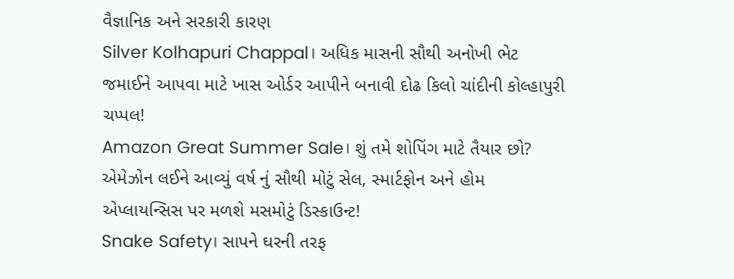વૈજ્ઞાનિક અને સરકારી કારણ
Silver Kolhapuri Chappal। અધિક માસની સૌથી અનોખી ભેટ જમાઈને આપવા માટે ખાસ ઓર્ડર આપીને બનાવી દોઢ કિલો ચાંદીની કોલ્હાપુરી ચપ્પલ!
Amazon Great Summer Sale। શું તમે શોપિંગ માટે તૈયાર છો? એમેઝોન લઈને આવ્યું વર્ષ નું સૌથી મોટું સેલ, સ્માર્ટફોન અને હોમ એપ્લાયન્સિસ પર મળશે મસમોટું ડિસ્કાઉન્ટ!
Snake Safety। સાપને ઘરની તરફ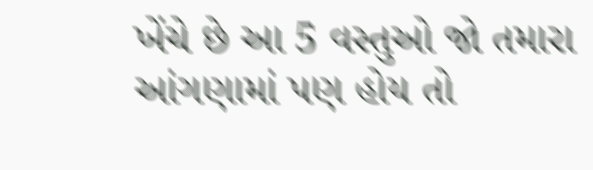ખેંચે છે આ 5 વસ્તુઓ જો તમારા આંગણામાં પણ હોય તો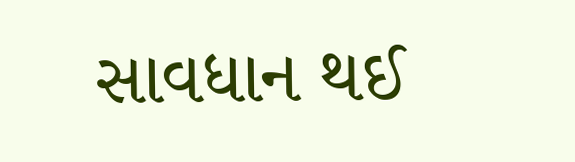સાવધાન થઈ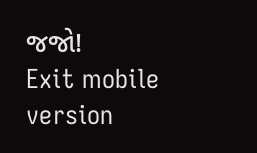જજો!
Exit mobile version